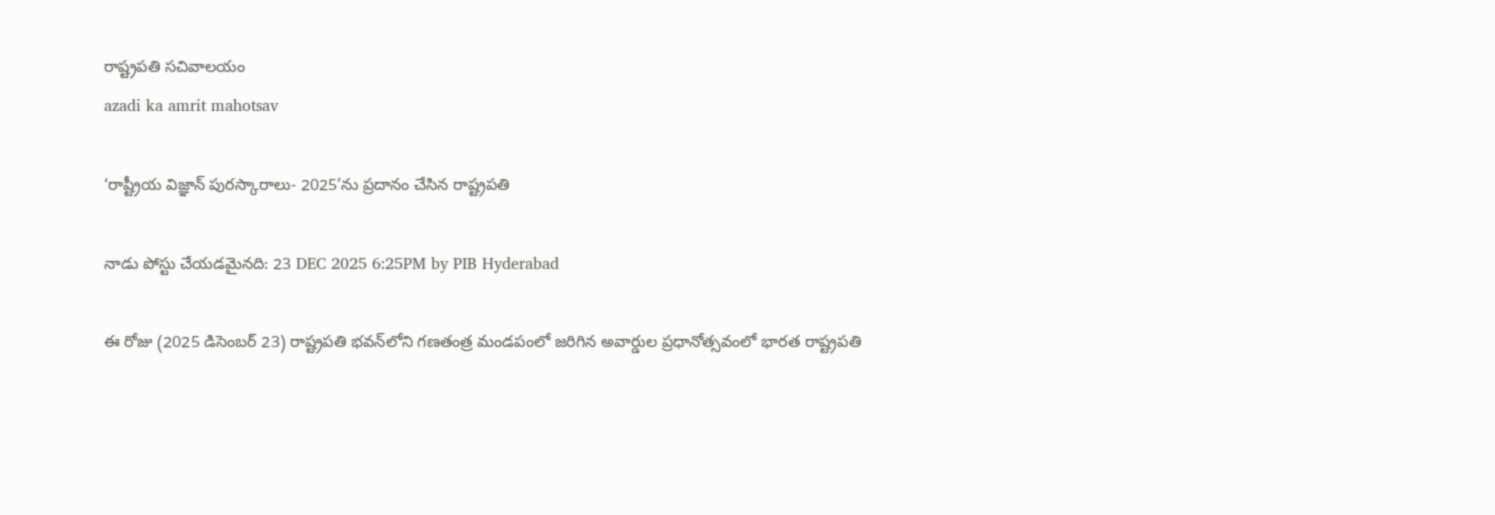రాష్ట్రప‌తి స‌చివాల‌యం
azadi ka amrit mahotsav

‘రాష్ట్రీయ విజ్ఞాన్ పురస్కారాలు- 2025’ను ప్రదానం చేసిన రాష్ట్రపతి

నాడు పోస్టు చేయడమైనది: 23 DEC 2025 6:25PM by PIB Hyderabad

ఈ రోజు (2025 డిసెంబర్ 23) రాష్ట్రపతి భవన్‌లోని గణతంత్ర మండపంలో జరిగిన అవార్డుల ప్రధానోత్సవంలో భారత రాష్ట్రపతి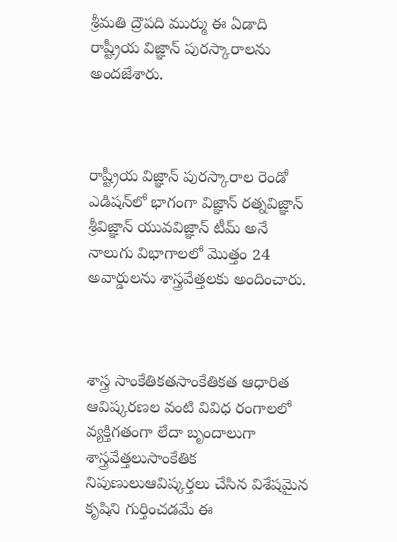శ్రీమతి ద్రౌపది ముర్ము ఈ ఏడాది రాష్ట్రీయ విజ్ఞాన్ పురస్కారాలను అందజేశారు.



రాష్ట్రీయ విజ్ఞాన్ పురస్కారాల రెండో ఎడిషన్‌లో భాగంగా విజ్ఞాన్ రత్నవిజ్ఞాన్ శ్రీవిజ్ఞాన్ యువవిజ్ఞాన్ టీమ్ అనే నాలుగు విభాగాలలో మొత్తం 24 అవార్డులను శాస్త్రవేత్తలకు అందించారు.



శాస్త్ర సాంకేతికతసాంకేతికత ఆధారిత ఆవిష్కరణల వంటి వివిధ రంగాలలో వ్యక్తిగతంగా లేదా బృందాలుగా శాస్త్రవేత్తలుసాంకేతిక నిపుణులుఆవిష్కర్తలు చేసిన విశేషమైన కృషిని గుర్తించడమే ఈ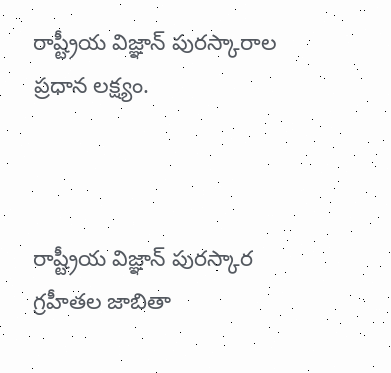రాష్ట్రీయ విజ్ఞాన్ పురస్కారాల ప్రధాన లక్ష్యం.



రాష్ట్రీయ విజ్ఞాన్ పురస్కార గ్రహీతల జాబితా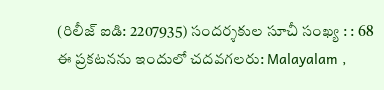(రిలీజ్ ఐడి: 2207935) సందర్శకుల సూచీ సంఖ్య : : 68
ఈ ప్రకటనను ఇందులో చదవగలరు: Malayalam ,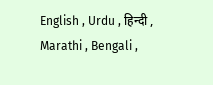English , Urdu , हिन्दी , Marathi , Bengali ,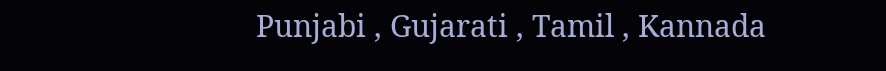Punjabi , Gujarati , Tamil , Kannada